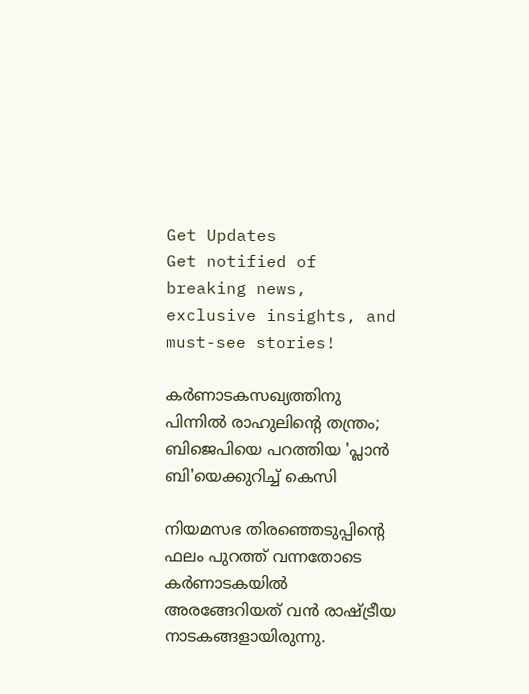Get Updates
Get notified of breaking news, exclusive insights, and must-see stories!

കര്‍ണാടകസഖ്യത്തിനു പിന്നില്‍ രാഹുലിന്‍റെ തന്ത്രം; ബിജെപിയെ പറത്തിയ 'പ്ലാന്‍ ബി'യെക്കുറിച്ച് കെസി

നിയമസഭ തിരഞ്ഞെടുപ്പിന്റെ ഫലം പുറത്ത് വന്നതോടെ കര്‍ണാടകയില്‍ അരങ്ങേറിയത് വന്‍ രാഷ്ട്രീയ നാടകങ്ങളായിരുന്നു.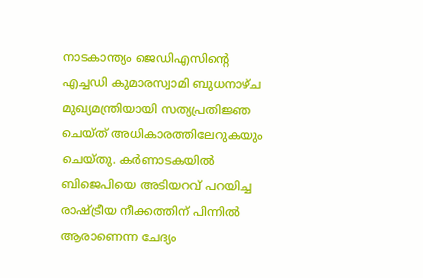നാടകാന്ത്യം ജെഡിഎസിന്റെ എച്ചഡി കുമാരസ്വാമി ബുധനാഴ്ച മുഖ്യമന്ത്രിയായി സത്യപ്രതിജ്ഞ ചെയ്ത് അധികാരത്തിലേറുകയും ചെയ്തു. കര്‍ണാടകയില്‍ ബിജെപിയെ അടിയറവ് പറയിച്ച രാഷ്ട്രീയ നീക്കത്തിന് പിന്നില്‍ ആരാണെന്ന ചേദ്യം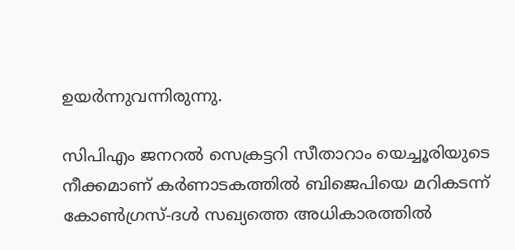ഉയര്‍ന്നുവന്നിരുന്നു.

സിപിഎം ജനറല്‍ സെക്രട്ടറി സീതാറാം യെച്ചൂരിയുടെ നീക്കമാണ് കര്‍ണാടകത്തില്‍ ബിജെപിയെ മറികടന്ന് കോണ്‍ഗ്രസ്-ദള്‍ സഖ്യത്തെ അധികാരത്തില്‍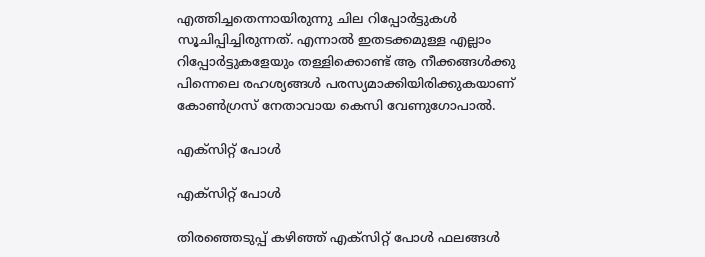എത്തിച്ചതെന്നായിരുന്നു ചില റിപ്പോര്‍ട്ടുകള്‍ സൂചിപ്പിച്ചിരുന്നത്. എന്നാല്‍ ഇതടക്കമുള്ള എല്ലാം റിപ്പോര്‍ട്ടുകളേയും തള്ളിക്കൊണ്ട് ആ നീക്കങ്ങള്‍ക്കു പിന്നെലെ രഹശ്യങ്ങള്‍ പരസ്യമാക്കിയിരിക്കുകയാണ് കോണ്‍ഗ്രസ് നേതാവായ കെസി വേണുഗോപാല്‍.

എക്‌സിറ്റ് പോള്‍

എക്‌സിറ്റ് പോള്‍

തിരഞ്ഞെടുപ്പ് കഴിഞ്ഞ് എക്‌സിറ്റ് പോള്‍ ഫലങ്ങള്‍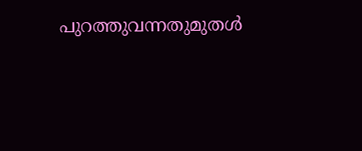പുറത്തുവന്നതുമുതള്‍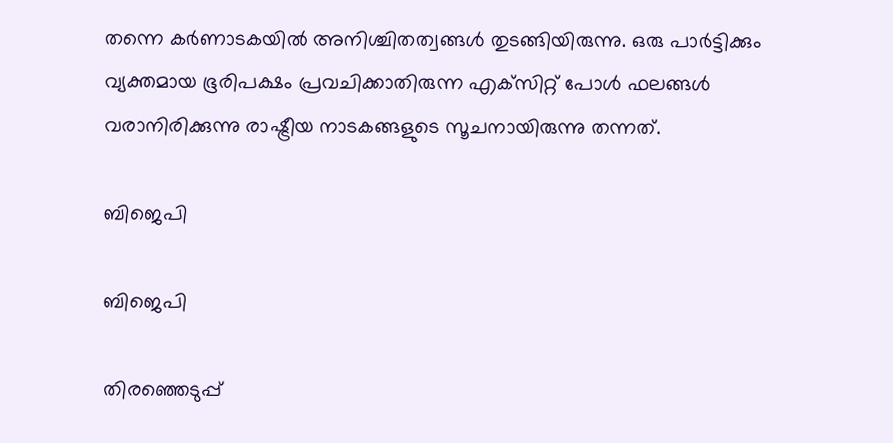തന്നെ കര്‍ണാടകയില്‍ അനിശ്ചിതത്വങ്ങള്‍ തുടങ്ങിയിരുന്നു. ഒരു പാര്‍ട്ടിക്കും വ്യക്തമായ ഭൂരിപക്ഷം പ്രവചിക്കാതിരുന്ന എക്‌സിറ്റ് പോള്‍ ഫലങ്ങള്‍ വരാനിരിക്കുന്നു രാഷ്ട്രീയ നാടകങ്ങളുടെ സൂചനായിരുന്നു തന്നത്.

ബിജെപി

ബിജെപി

തിരഞ്ഞെടുപ്പ്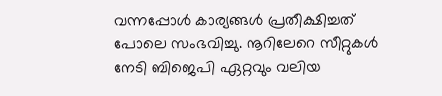വന്നപ്പോള്‍ കാര്യങ്ങള്‍ പ്രതീക്ഷിച്ചത് പോലെ സംഭവിച്ചു. നൂറിലേറെ സീറ്റുകള്‍ നേടി ബിജെപി ഏറ്റവും വലിയ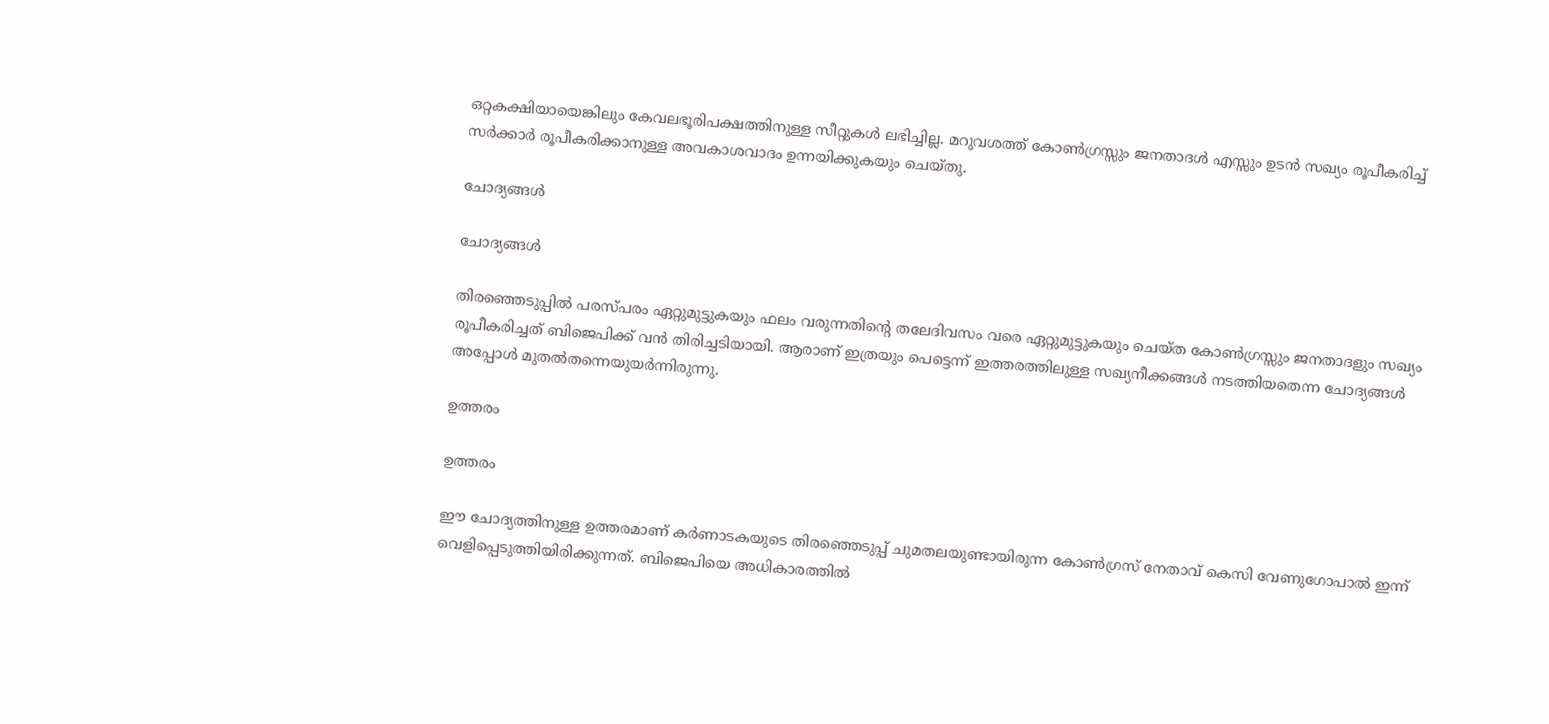ഒറ്റകക്ഷിയായെങ്കിലും കേവലഭൂരിപക്ഷത്തിനുള്ള സീറ്റുകള്‍ ലഭിച്ചില്ല. മറുവശത്ത് കോണ്‍ഗ്രസ്സും ജനതാദള്‍ എസ്സും ഉടന്‍ സഖ്യം രൂപീകരിച്ച് സര്‍ക്കാര്‍ രൂപീകരിക്കാനുള്ള അവകാശവാദം ഉന്നയിക്കുകയും ചെയ്തു.

ചോദ്യങ്ങള്‍

ചോദ്യങ്ങള്‍

തിരഞ്ഞെടുപ്പില്‍ പരസ്പരം ഏറ്റുമുട്ടുകയും ഫലം വരുന്നതിന്റെ തലേദിവസം വരെ ഏറ്റുമുട്ടുകയും ചെയ്ത കോണ്‍ഗ്രസ്സും ജനതാദളും സഖ്യം രൂപീകരിച്ചത് ബിജെപിക്ക് വന്‍ തിരിച്ചടിയായി. ആരാണ് ഇത്രയും പെട്ടെന്ന് ഇത്തരത്തിലുള്ള സഖ്യനീക്കങ്ങള്‍ നടത്തിയതെന്ന ചോദ്യങ്ങള്‍ അപ്പോള്‍ മുതല്‍തന്നെയുയര്‍ന്നിരുന്നു.

ഉത്തരം

ഉത്തരം

ഈ ചോദ്യത്തിനുള്ള ഉത്തരമാണ് കര്‍ണാടകയുടെ തിരഞ്ഞെടുപ്പ് ചുമതലയുണ്ടായിരുന്ന കോണ്‍ഗ്രസ് നേതാവ് കെസി വേണുഗോപാല്‍ ഇന്ന് വെളിപ്പെടുത്തിയിരിക്കുന്നത്. ബിജെപിയെ അധികാരത്തില്‍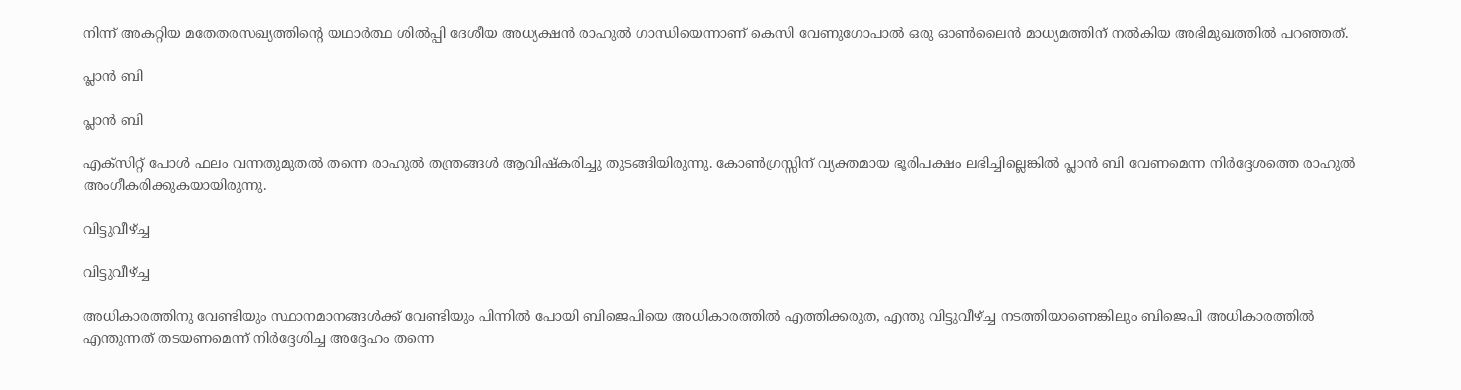നിന്ന് അകറ്റിയ മതേതരസഖ്യത്തിന്റെ യഥാര്‍ത്ഥ ശില്‍പ്പി ദേശീയ അധ്യക്ഷന്‍ രാഹുല്‍ ഗാന്ധിയെന്നാണ് കെസി വേണുഗോപാല്‍ ഒരു ഓണ്‍ലൈന്‍ മാധ്യമത്തിന് നല്‍കിയ അഭിമുഖത്തില്‍ പറഞ്ഞത്.

പ്ലാന്‍ ബി

പ്ലാന്‍ ബി

എക്‌സിറ്റ് പോള്‍ ഫലം വന്നതുമുതല്‍ തന്നെ രാഹുല്‍ തന്ത്രങ്ങള്‍ ആവിഷ്‌കരിച്ചു തുടങ്ങിയിരുന്നു. കോണ്‍ഗ്രസ്സിന് വ്യക്തമായ ഭൂരിപക്ഷം ലഭിച്ചില്ലെങ്കില്‍ പ്ലാന്‍ ബി വേണമെന്ന നിര്‍ദ്ദേശത്തെ രാഹുല്‍ അംഗീകരിക്കുകയായിരുന്നു.

വിട്ടുവീഴ്ച്ച

വിട്ടുവീഴ്ച്ച

അധികാരത്തിനു വേണ്ടിയും സ്ഥാനമാനങ്ങള്‍ക്ക് വേണ്ടിയും പിന്നില്‍ പോയി ബിജെപിയെ അധികാരത്തില്‍ എത്തിക്കരുത, എന്തു വിട്ടുവീഴ്ച്ച നടത്തിയാണെങ്കിലും ബിജെപി അധികാരത്തില്‍ എന്തുന്നത് തടയണമെന്ന് നിര്‍ദ്ദേശിച്ച അദ്ദേഹം തന്നെ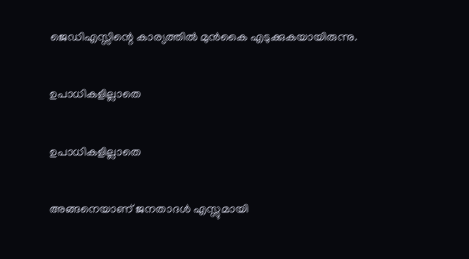ജെഡിഎസ്സിന്റെ കാര്യത്തില്‍ മുന്‍കൈ എടുക്കുകയായിരുന്നു.

ഉപാധികളില്ലാതെ

ഉപാധികളില്ലാതെ

അങ്ങനെയാണ് ജനതാദള്‍ എസ്സുമായി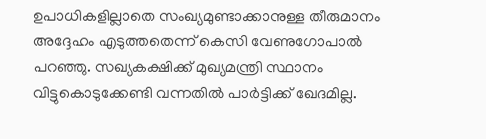ഉപാധികളില്ലാതെ സംഖ്യമുണ്ടാക്കാനുള്ള തീരുമാനം അദ്ദേഹം എടുത്തതെന്ന് കെസി വേണുഗോപാല്‍ പറഞ്ഞു. സഖ്യകക്ഷിക്ക് മുഖ്യമന്ത്രി സ്ഥാനം വിട്ടുകൊടുക്കേണ്ടി വന്നതില്‍ പാര്‍ട്ടിക്ക് ഖേദമില്ല.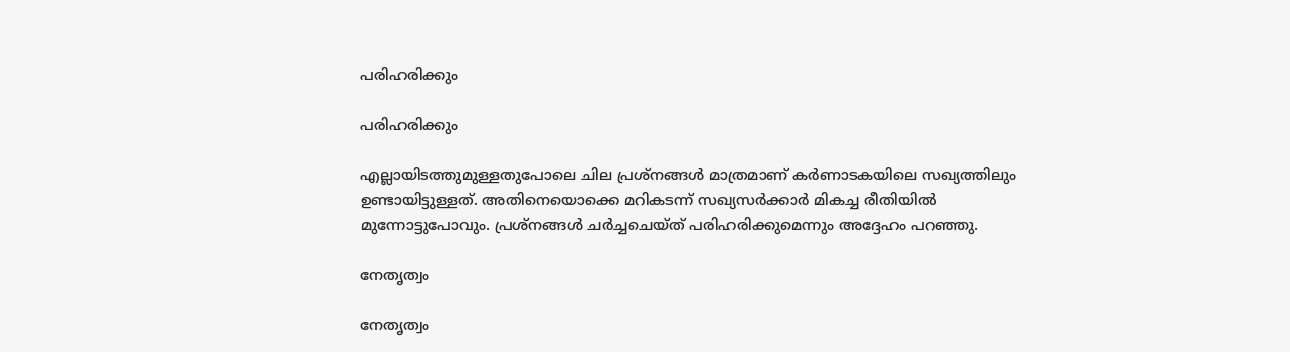പരിഹരിക്കും

പരിഹരിക്കും

എല്ലായിടത്തുമുള്ളതുപോലെ ചില പ്രശ്‌നങ്ങള്‍ മാത്രമാണ് കര്‍ണാടകയിലെ സഖ്യത്തിലും ഉണ്ടായിട്ടുള്ളത്. അതിനെയൊക്കെ മറികടന്ന് സഖ്യസര്‍ക്കാര്‍ മികച്ച രീതിയില്‍ മുന്നോട്ടുപോവും. പ്രശ്‌നങ്ങള്‍ ചര്‍ച്ചചെയ്ത് പരിഹരിക്കുമെന്നും അദ്ദേഹം പറഞ്ഞു.

നേതൃത്വം

നേതൃത്വം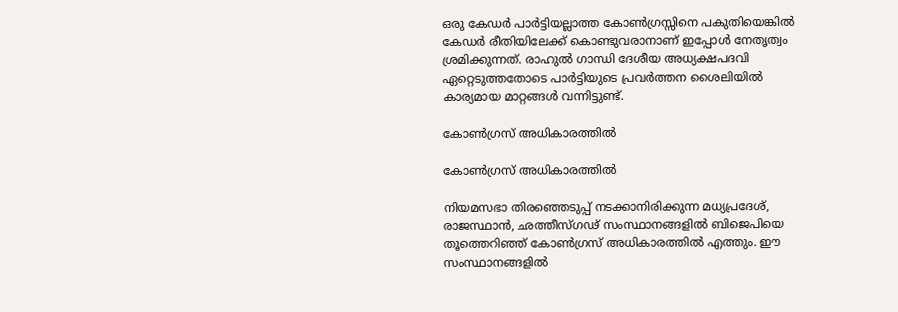ഒരു കേഡര്‍ പാര്‍ട്ടിയല്ലാത്ത കോണ്‍ഗ്രസ്സിനെ പകുതിയെങ്കില്‍ കേഡര്‍ രീതിയിലേക്ക് കൊണ്ടുവരാനാണ് ഇപ്പോള്‍ നേതൃത്വം ശ്രമിക്കുന്നത്. രാഹുല്‍ ഗാന്ധി ദേശീയ അധ്യക്ഷപദവി ഏറ്റെടുത്തതോടെ പാര്‍ട്ടിയുടെ പ്രവര്‍ത്തന ശൈലിയില്‍ കാര്യമായ മാറ്റങ്ങള്‍ വന്നിട്ടുണ്ട്.

കോണ്‍ഗ്രസ് അധികാരത്തില്‍

കോണ്‍ഗ്രസ് അധികാരത്തില്‍

നിയമസഭാ തിരഞ്ഞെടുപ്പ് നടക്കാനിരിക്കുന്ന മധ്യപ്രദേശ്, രാജസ്ഥാന്‍, ഛത്തീസ്ഗഢ് സംസ്ഥാനങ്ങളില്‍ ബിജെപിയെ തൂത്തെറിഞ്ഞ് കോണ്‍ഗ്രസ് അധികാരത്തില്‍ എത്തും. ഈ സംസ്ഥാനങ്ങളില്‍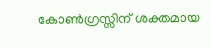കോണ്‍ഗ്രസ്സിന് ശക്തമായ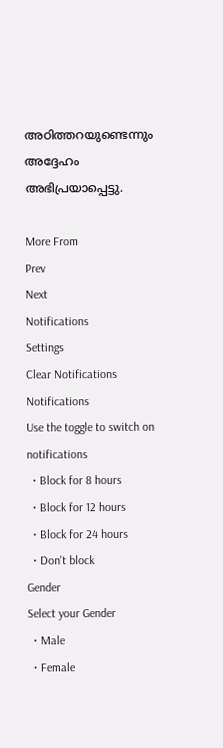അഠിത്തറയുണ്ടെന്നും അദ്ദേഹം അഭിപ്രയാപ്പെട്ടു.

More From
Prev
Next
Notifications
Settings
Clear Notifications
Notifications
Use the toggle to switch on notifications
  • Block for 8 hours
  • Block for 12 hours
  • Block for 24 hours
  • Don't block
Gender
Select your Gender
  • Male
  • Female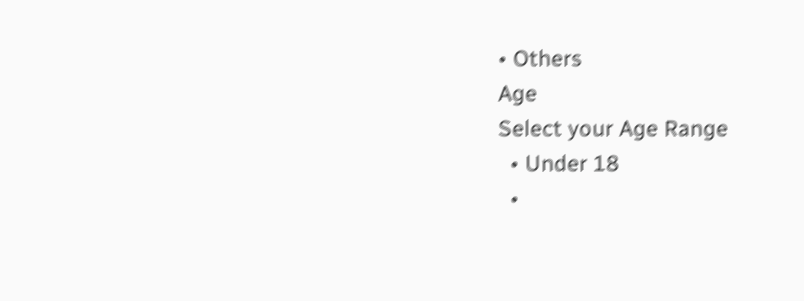• Others
Age
Select your Age Range
  • Under 18
  •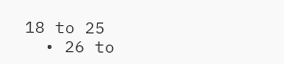18 to 25
  • 26 to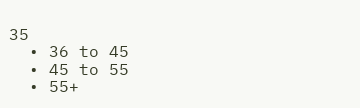35
  • 36 to 45
  • 45 to 55
  • 55+